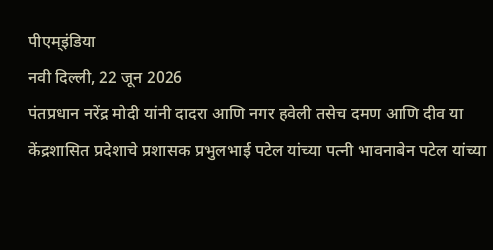पीएम्इंडिया
नवी दिल्ली, 22 जून 2026
पंतप्रधान नरेंद्र मोदी यांनी दादरा आणि नगर हवेली तसेच दमण आणि दीव या केंद्रशासित प्रदेशाचे प्रशासक प्रभुलभाई पटेल यांच्या पत्नी भावनाबेन पटेल यांच्या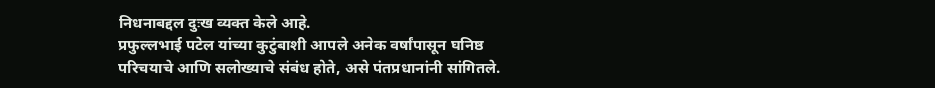निधनाबद्दल दुःख व्यक्त केले आहे.
प्रफुल्लभाई पटेल यांच्या कुटुंबाशी आपले अनेक वर्षांपासून घनिष्ठ परिचयाचे आणि सलोख्याचे संबंध होते, असे पंतप्रधानांनी सांगितले.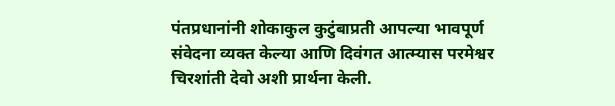पंतप्रधानांनी शोकाकुल कुटुंबाप्रती आपल्या भावपूर्ण संवेदना व्यक्त केल्या आणि दिवंगत आत्म्यास परमेश्वर चिरशांती देवो अशी प्रार्थना केली.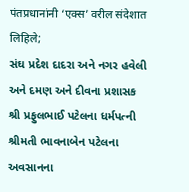पंतप्रधानांनी ‘एक्स’ वरील संदेशात लिहिले;
સંઘ પ્રદેશ દાદરા અને નગર હવેલી અને દમણ અને દીવના પ્રશાસક શ્રી પ્રફુલભાઈ પટેલના ધર્મપત્ની શ્રીમતી ભાવનાબેન પટેલના અવસાનના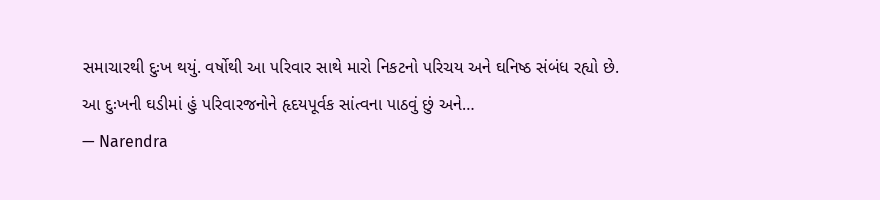સમાચારથી દુઃખ થયું. વર્ષોથી આ પરિવાર સાથે મારો નિકટનો પરિચય અને ઘનિષ્ઠ સંબંધ રહ્યો છે.
આ દુઃખની ઘડીમાં હું પરિવારજનોને હૃદયપૂર્વક સાંત્વના પાઠવું છું અને…
— Narendra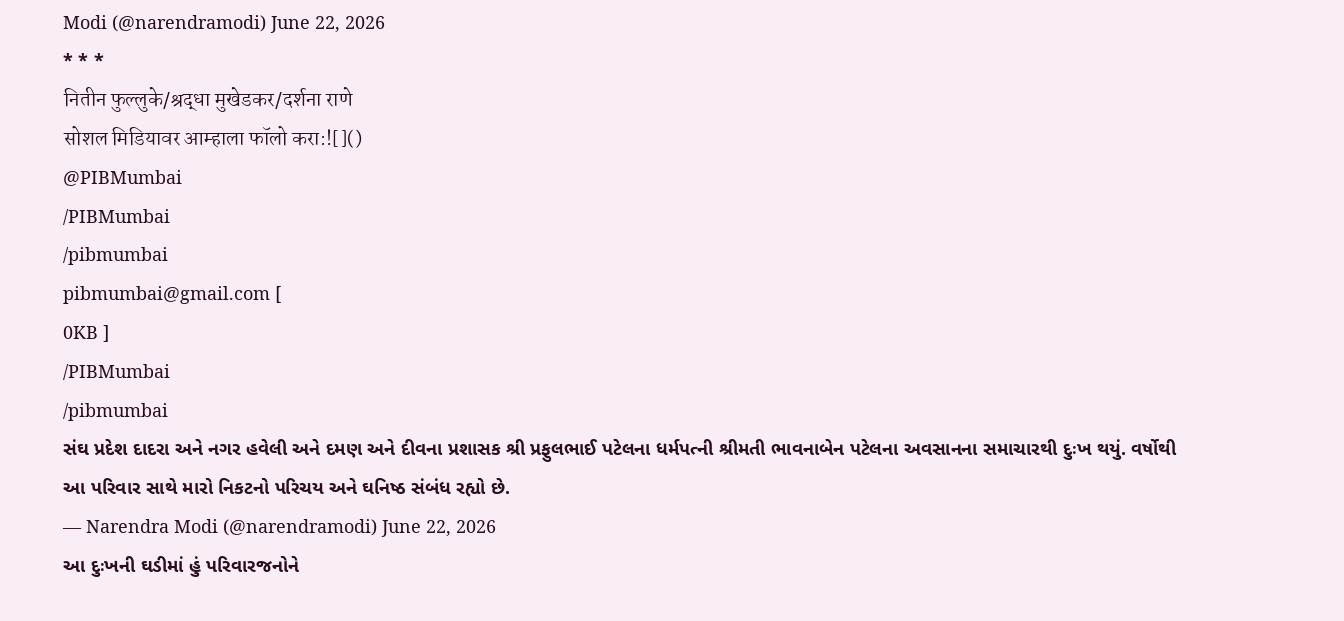Modi (@narendramodi) June 22, 2026
* * *
नितीन फुल्लुके/श्रद्धा मुखेडकर/दर्शना राणे
सोशल मिडियावर आम्हाला फॉलो करा:![]()
@PIBMumbai
/PIBMumbai
/pibmumbai
pibmumbai@gmail.com [
0KB ]
/PIBMumbai
/pibmumbai
સંઘ પ્રદેશ દાદરા અને નગર હવેલી અને દમણ અને દીવના પ્રશાસક શ્રી પ્રફુલભાઈ પટેલના ધર્મપત્ની શ્રીમતી ભાવનાબેન પટેલના અવસાનના સમાચારથી દુઃખ થયું. વર્ષોથી આ પરિવાર સાથે મારો નિકટનો પરિચય અને ઘનિષ્ઠ સંબંધ રહ્યો છે.
— Narendra Modi (@narendramodi) June 22, 2026
આ દુઃખની ઘડીમાં હું પરિવારજનોને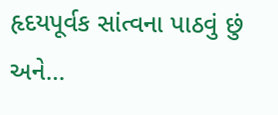હૃદયપૂર્વક સાંત્વના પાઠવું છું અને…